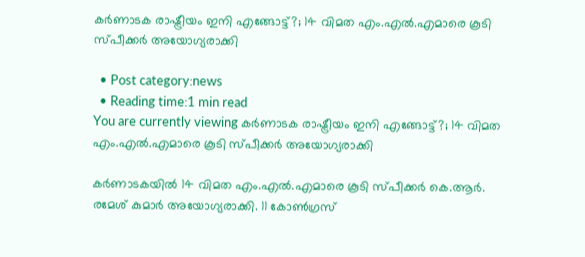കര്‍ണാടക രാഷ്ട്രീയം ഇനി എങ്ങോട്ട്?; 14 വിമത എം.എല്‍.എമാരെ കൂടി സ്പീക്കര്‍ അയോഗ്യരാക്കി

  • Post category:news
  • Reading time:1 min read
You are currently viewing കര്‍ണാടക രാഷ്ട്രീയം ഇനി എങ്ങോട്ട്?; 14 വിമത എം.എല്‍.എമാരെ കൂടി സ്പീക്കര്‍ അയോഗ്യരാക്കി

കര്‍ണാടകയില്‍ 14 വിമത എം.എല്‍.എമാരെ കൂടി സ്പീക്കര്‍ കെ.ആര്‍. രമേശ് കുമാര്‍ അയോഗ്യരാക്കി. 11 കോണ്‍ഗ്രസ്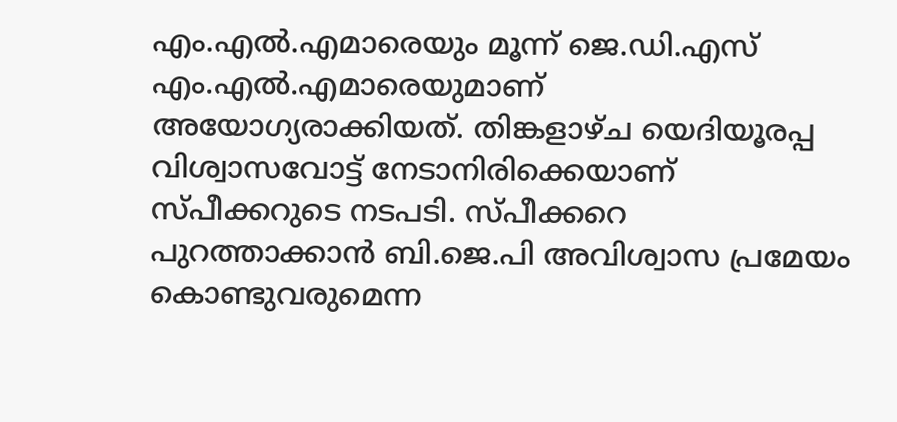എം.എല്‍.എമാരെയും മൂന്ന് ജെ.ഡി.എസ് എം.എല്‍.എമാരെയുമാണ് അയോഗ്യരാക്കിയത്. തിങ്കളാഴ്ച യെദിയൂരപ്പ വിശ്വാസവോട്ട് നേടാനിരിക്കെയാണ് സ്പീക്കറുടെ നടപടി. സ്പീക്കറെ പുറത്താക്കാന്‍ ബി.ജെ.പി അവിശ്വാസ പ്രമേയം കൊണ്ടുവരുമെന്ന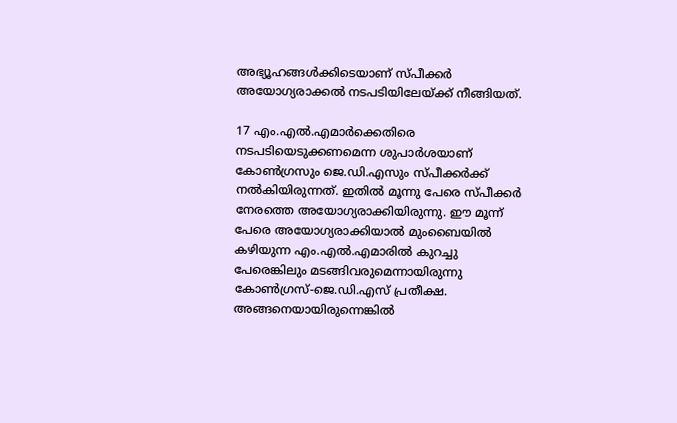അഭ്യൂഹങ്ങള്‍ക്കിടെയാണ് സ്പീക്കര്‍ അയോഗ്യരാക്കല്‍ നടപടിയിലേയ്ക്ക് നീങ്ങിയത്.

17 എം.എല്‍.എമാര്‍ക്കെതിരെ നടപടിയെടുക്കണമെന്ന ശുപാര്‍ശയാണ് കോണ്‍ഗ്രസും ജെ.ഡി.എസും സ്പീക്കര്‍ക്ക് നല്‍കിയിരുന്നത്. ഇതില്‍ മൂന്നു പേരെ സ്പീക്കര്‍ നേരത്തെ അയോഗ്യരാക്കിയിരുന്നു. ഈ മൂന്ന് പേരെ അയോഗ്യരാക്കിയാല്‍ മുംബൈയില്‍ കഴിയുന്ന എം.എല്‍.എമാരില്‍ കുറച്ചു പേരെങ്കിലും മടങ്ങിവരുമെന്നായിരുന്നു കോണ്‍ഗ്രസ്-ജെ.ഡി.എസ് പ്രതീക്ഷ. അങ്ങനെയായിരുന്നെങ്കില്‍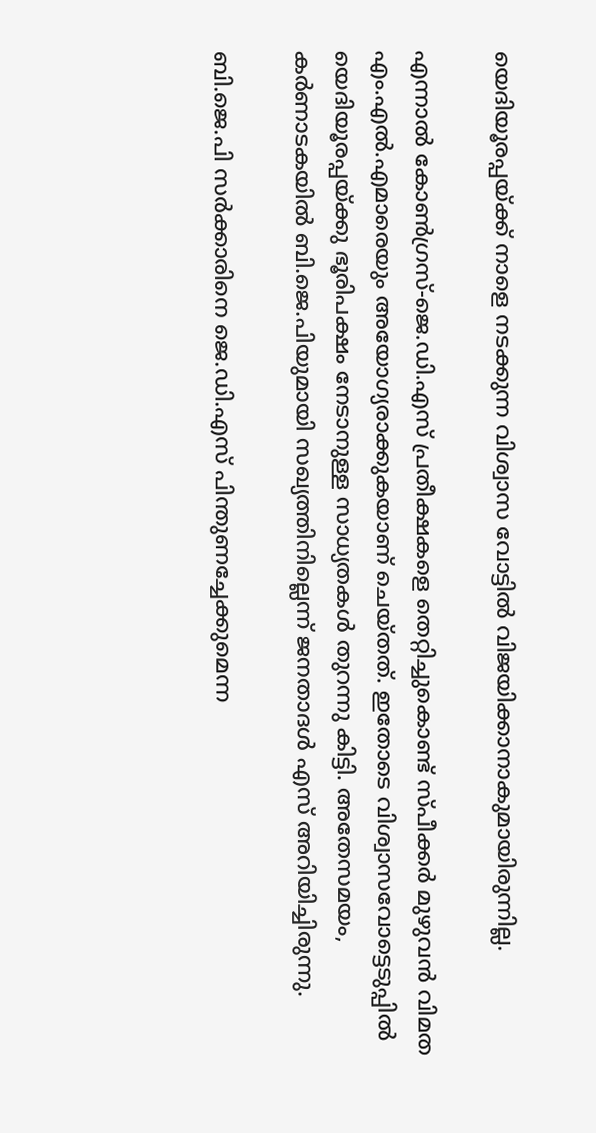യെദിയൂരപ്പയ്ക്ക് നാളെ നടക്കുന്ന വിശ്വാസ വോട്ടില്‍ വിജയിക്കാനാകുമായിരുന്നില്ല.

എന്നാല്‍ കോണ്‍ഗ്രസ്-ജെ.ഡി.എസ് പ്രതീക്ഷകളെ തെറ്റിച്ചുകൊണ്ട് സ്പീക്കര്‍ മുഴുവന്‍ വിമത എം.എല്‍.എമാരെയും അയോഗ്യരാക്കുകയാണ് ചെയ്തത്. ഇതോടെ വിശ്വാസവോട്ടെടുപ്പില്‍ യെദിയൂരപ്പയ്ക്കു ഭൂരിപക്ഷം നേടാനുള്ള സാധ്യതകള്‍ തുറന്നു കിട്ടി. അതേസമയം, കര്‍ണാടകയില്‍ ബി.ജെ.പിയുമായി സഖ്യത്തിനില്ലെന്ന് ജനതാദള്‍ എസ് അറിയിച്ചിരുന്നു.

ബി.ജെ.പി സര്‍ക്കാരിനെ ജെ.ഡി.എസ് പിന്തുണച്ചേക്കുമെന്ന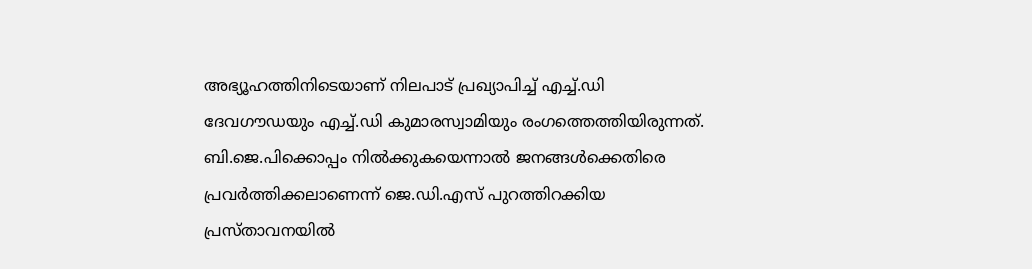അഭ്യൂഹത്തിനിടെയാണ് നിലപാട് പ്രഖ്യാപിച്ച് എച്ച്.ഡി ദേവഗൗഡയും എച്ച്.ഡി കുമാരസ്വാമിയും രംഗത്തെത്തിയിരുന്നത്. ബി.ജെ.പിക്കൊപ്പം നില്‍ക്കുകയെന്നാല്‍ ജനങ്ങള്‍ക്കെതിരെ പ്രവര്‍ത്തിക്കലാണെന്ന് ജെ.ഡി.എസ് പുറത്തിറക്കിയ പ്രസ്താവനയില്‍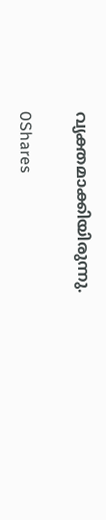വ്യക്തമാക്കിയിരുന്നു.

0Shares